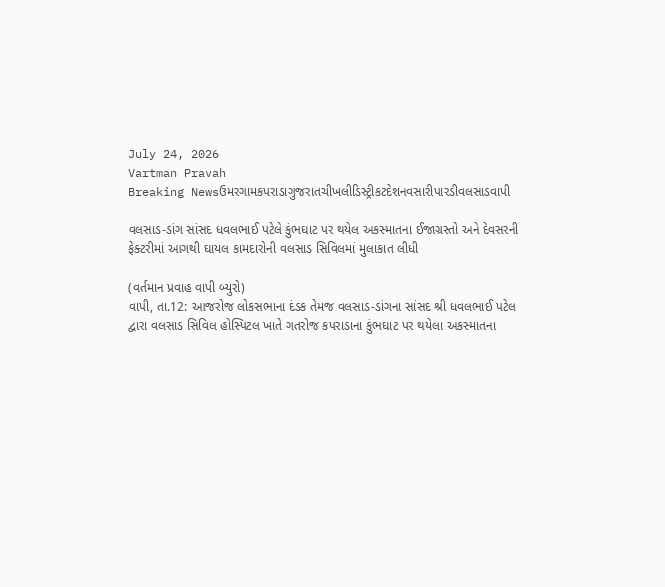July 24, 2026
Vartman Pravah
Breaking Newsઉમરગામકપરાડાગુજરાતચીખલીડિસ્ટ્રીકટદેશનવસારીપારડીવલસાડવાપી

વલસાડ-ડાંગ સાંસદ ધવલભાઈ પટેલે કુંભઘાટ પર થયેલ અકસ્‍માતના ઈજાગ્રસ્‍તો અને દેવસરની ફેક્‍ટરીમાં આગથી ઘાયલ કામદારોની વલસાડ સિવિલમાં મુલાકાત લીધી

(વર્તમાન પ્રવાહ વાપી બ્‍યુરો)
વાપી, તા.12: આજરોજ લોકસભાના દંડક તેમજ વલસાડ-ડાંગના સાંસદ શ્રી ધવલભાઈ પટેલ દ્વારા વલસાડ સિવિલ હોસ્‍પિટલ ખાતે ગતરોજ કપરાડાના કુંભઘાટ પર થયેલા અકસ્‍માતના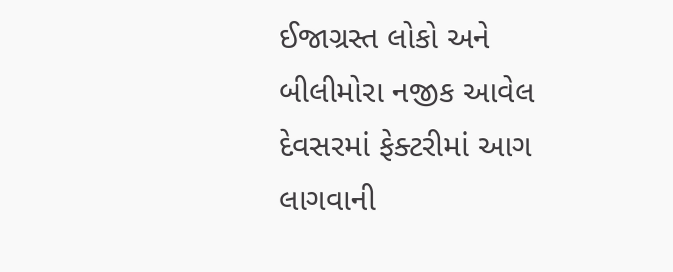ઈજાગ્રસ્‍ત લોકો અને બીલીમોરા નજીક આવેલ દેવસરમાં ફેક્‍ટરીમાં આગ લાગવાની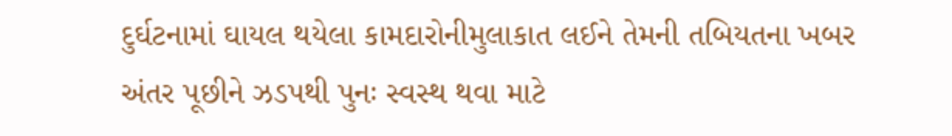દુર્ઘટનામાં ઘાયલ થયેલા કામદારોનીમુલાકાત લઈને તેમની તબિયતના ખબર અંતર પૂછીને ઝડપથી પુનઃ સ્‍વસ્‍થ થવા માટે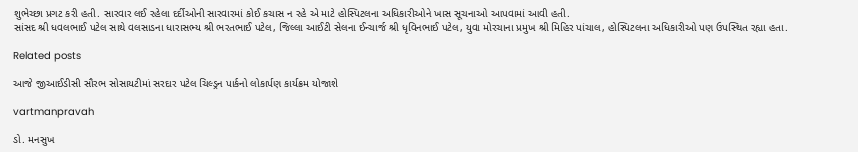શુભેચ્‍છા પ્રગટ કરી હતી. સારવાર લઈ રહેલા દર્દીઓની સારવારમાં કોઈ કચાસ ન રહે એ માટે હોસ્‍પિટલના અધિકારીઓને ખાસ સૂચનાઓ આપવામાં આવી હતી.
સાંસદ શ્રી ધવલભાઈ પટેલ સાથે વલસાડના ધારાસભ્‍ય શ્રી ભરતભાઈ પટેલ, જિલ્લા આઈટી સેલના ઈન્‍ચાર્જ શ્રી ધૃવિનભાઈ પટેલ, યુવા મોરચાના પ્રમુખ શ્રી મિહિર પાંચાલ, હોસ્‍પિટલના અધિકારીઓ પણ ઉપસ્‍થિત રહ્યા હતા.

Related posts

આજે જીઆઈડીસી સૌરભ સોસાયટીમાં સરદાર પટેલ ચિલ્‍ડ્રન પાર્કનો લોકાર્પણ કાર્યક્રમ યોજાશે

vartmanpravah

ડો. મનસુખ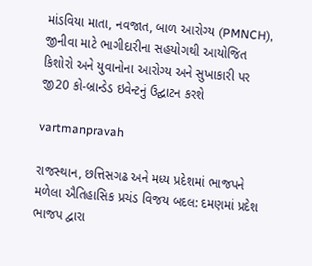માંડવિયા માતા, નવજાત, બાળ આરોગ્ય (PMNCH), જીનીવા માટે ભાગીદારીના સહયોગથી આયોજિત કિશોરો અને યુવાનોના આરોગ્ય અને સુખાકારી પર જી20 કો-બ્રાન્ડેડ ઇવેન્ટનું ઉદ્ઘાટન કરશે

vartmanpravah

રાજસ્‍થાન, છત્તિસગઢ અને મધ્‍ય પ્રદેશમાં ભાજપને મળેલા ઐતિહાસિક પ્રચંડ વિજય બદલ: દમણમાં પ્રદેશ ભાજપ દ્વારા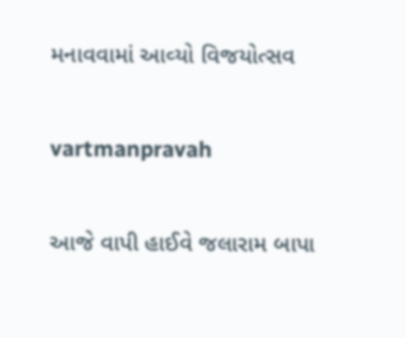મનાવવામાં આવ્‍યો વિજયોત્‍સવ

vartmanpravah

આજે વાપી હાઈવે જલારામ બાપા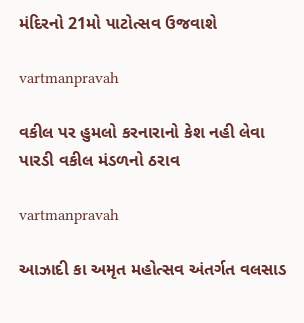મંદિરનો 21મો પાટોત્‍સવ ઉજવાશે

vartmanpravah

વકીલ પર હુમલો કરનારાનો કેશ નહી લેવા પારડી વકીલ મંડળનો ઠરાવ

vartmanpravah

આઝાદી કા અમૃત મહોત્‍સવ અંતર્ગત વલસાડ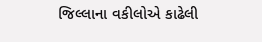જિલ્લાના વકીલોએ કાઢેલી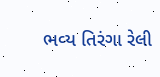ભવ્‍ય તિરંગા રેલી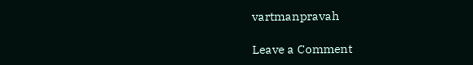vartmanpravah

Leave a Comment